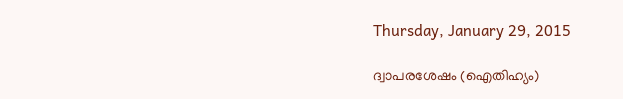Thursday, January 29, 2015

ദ്വാപരശേഷം (ഐതിഹ്യം)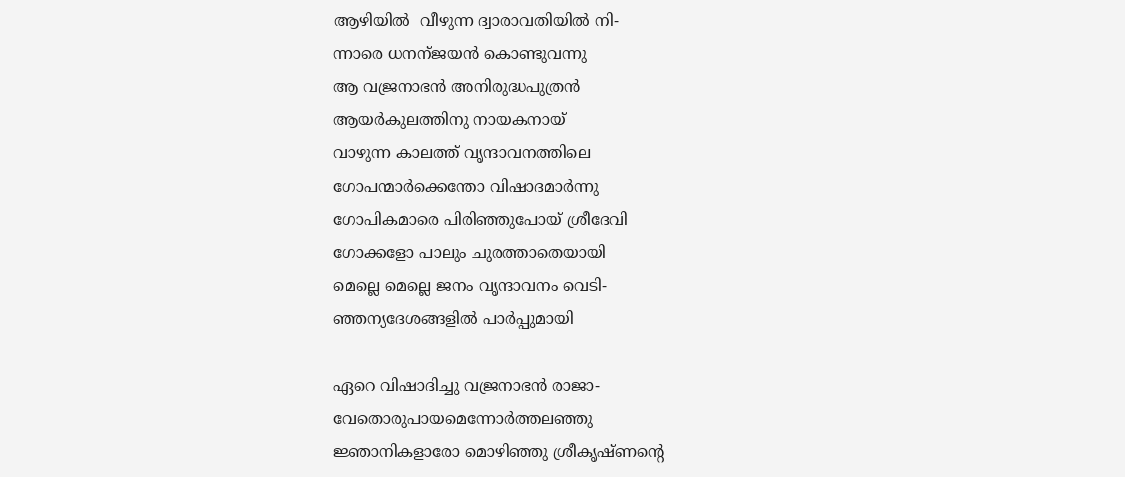ആഴിയില്‍  വീഴുന്ന ദ്വാരാവതിയില്‍ നി-
ന്നാരെ ധനന്ജയന്‍ കൊണ്ടുവന്നു
ആ വജ്രനാഭന്‍ അനിരുദ്ധപുത്രന്‍
ആയര്‍കുലത്തിനു നായകനായ്
വാഴുന്ന കാലത്ത് വൃന്ദാവനത്തിലെ
ഗോപന്മാര്‍ക്കെന്തോ വിഷാദമാര്‍ന്നു
ഗോപികമാരെ പിരിഞ്ഞുപോയ്‌ ശ്രീദേവി
ഗോക്കളോ പാലും ചുരത്താതെയായി
മെല്ലെ മെല്ലെ ജനം വൃന്ദാവനം വെടി-
ഞ്ഞന്യദേശങ്ങളില്‍ പാര്‍പ്പുമായി

ഏറെ വിഷാദിച്ചു വജ്രനാഭന്‍ രാജാ-
വേതൊരുപായമെന്നോര്‍ത്തലഞ്ഞു
ജ്ഞാനികളാരോ മൊഴിഞ്ഞു ശ്രീകൃഷ്ണന്റെ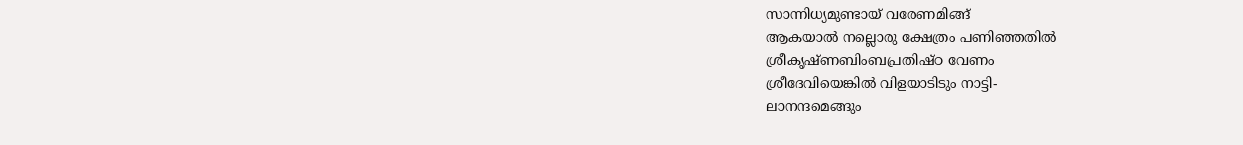സാന്നിധ്യമുണ്ടായ് വരേണമിങ്ങ്
ആകയാല്‍ നല്ലൊരു ക്ഷേത്രം പണിഞ്ഞതില്‍
ശ്രീകൃഷ്ണബിംബപ്രതിഷ്ഠ വേണം
ശ്രീദേവിയെങ്കില്‍ വിളയാടിടും നാട്ടി-
ലാനന്ദമെങ്ങും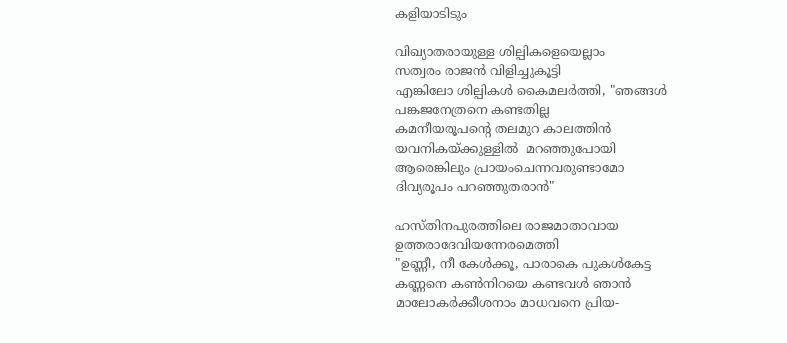കളിയാടിടും

വിഖ്യാതരായുള്ള ശില്പികളെയെല്ലാം
സത്വരം രാജന്‍ വിളിച്ചുകൂട്ടി
എങ്കിലോ ശില്പികള്‍ കൈമലര്‍ത്തി, "ഞങ്ങള്‍
പങ്കജനേത്രനെ കണ്ടതില്ല
കമനീയരൂപന്റെ തലമുറ കാലത്തിന്‍
യവനികയ്ക്കുള്ളില്‍  മറഞ്ഞുപോയി
ആരെങ്കിലും പ്രായംചെന്നവരുണ്ടാമോ
ദിവ്യരൂപം പറഞ്ഞുതരാന്‍"

ഹസ്തിനപുരത്തിലെ രാജമാതാവായ
ഉത്തരാദേവിയന്നേരമെത്തി
"ഉണ്ണീ, നീ കേള്‍ക്കൂ, പാരാകെ പുകള്‍കേട്ട
കണ്ണനെ കണ്‍നിറയെ കണ്ടവള്‍ ഞാന്‍
മാലോകര്‍ക്കീശനാം മാധവനെ പ്രിയ-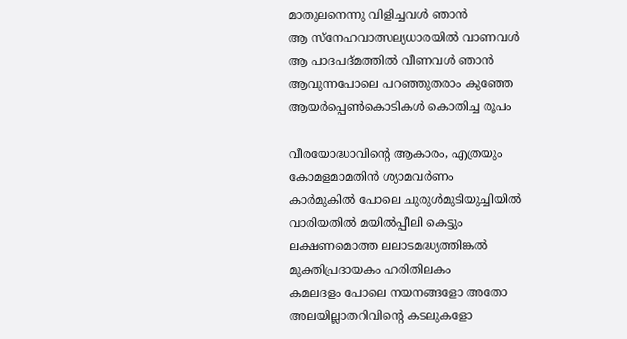മാതുലനെന്നു വിളിച്ചവള്‍ ഞാന്‍
ആ സ്നേഹവാത്സല്യധാരയില്‍ വാണവള്‍
ആ പാദപദ്മത്തില്‍ വീണവള്‍ ഞാന്‍
ആവുന്നപോലെ പറഞ്ഞുതരാം കുഞ്ഞേ
ആയര്‍പ്പെണ്‍കൊടികള്‍ കൊതിച്ച രൂപം

വീരയോദ്ധാവിന്റെ ആകാരം, എത്രയും
കോമളമാമതിന്‍ ശ്യാമവര്‍ണം
കാര്‍മുകില്‍ പോലെ ചുരുള്‍മുടിയുച്ചിയില്‍
വാരിയതില്‍ മയില്‍പ്പീലി കെട്ടും
ലക്ഷണമൊത്ത ലലാടമദ്ധ്യത്തിങ്കല്‍
മുക്തിപ്രദായകം ഹരിതിലകം
കമലദളം പോലെ നയനങ്ങളോ അതോ
അലയില്ലാതറിവിന്റെ കടലുകളോ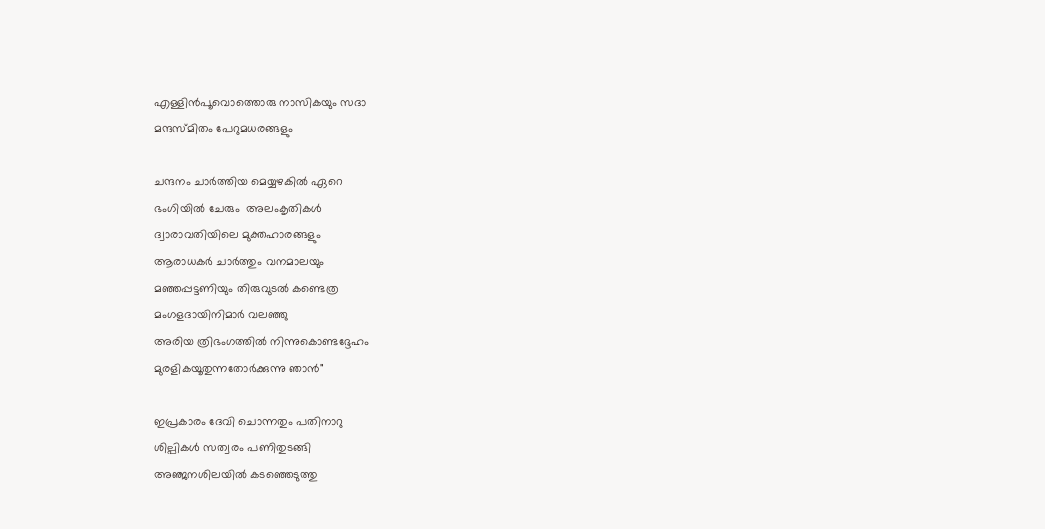എള്ളിന്‍പൂവൊത്തൊരു നാസികയും സദാ
മന്ദസ്മിതം പേറുമധരങ്ങളും

ചന്ദനം ചാര്‍ത്തിയ മെയ്യഴകില്‍ ഏറെ
ഭംഗിയില്‍ ചേരും  അലംകൃതികള്‍
ദ്വാരാവതിയിലെ മുക്തഹാരങ്ങളും
ആരാധകര്‍ ചാര്‍ത്തും വനമാലയും
മഞ്ഞപ്പട്ടണിയും തിരുവുടല്‍ കണ്ടെത്ര
മംഗളദായിനിമാര്‍ വലഞ്ഞു
അരിയ ത്രിഭംഗത്തില്‍ നിന്നുകൊണ്ടദ്ദേഹം
മുരളികയൂതുന്നതോര്‍ക്കുന്നു ഞാന്‍"

ഇപ്രകാരം ദേവി ചൊന്നതും പതിനാറു
ശില്പികള്‍ സത്വരം പണിതുടങ്ങി
അഞ്ജനശിലയില്‍ കടഞ്ഞെടുത്തു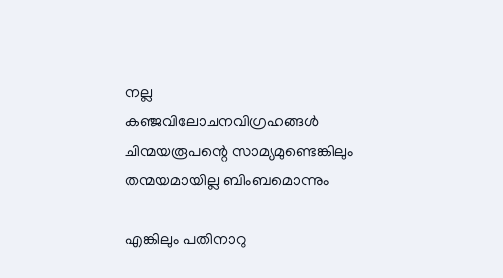നല്ല
കഞ്ജവിലോചനവിഗ്രഹങ്ങള്‍
ചിന്മയരൂപന്റെ സാമ്യമുണ്ടെങ്കിലും
തന്മയമായില്ല ബിംബമൊന്നും

എങ്കിലും പതിനാറു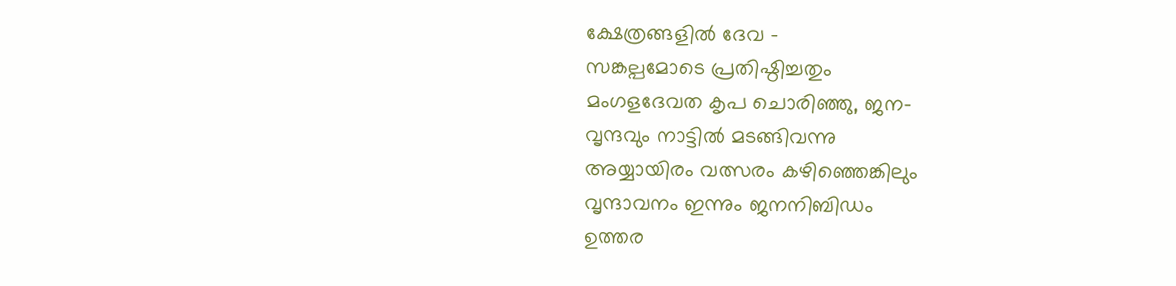ക്ഷേത്രങ്ങളില്‍ ദേവ -
സങ്കല്പമോടെ പ്രതിഷ്ഠിച്ചതും
മംഗളദേവത കൃപ ചൊരിഞ്ഞു, ജന-
വൃന്ദവും നാട്ടില്‍ മടങ്ങിവന്നു
അയ്യായിരം വത്സരം കഴിഞ്ഞെങ്കിലും
വൃന്ദാവനം ഇന്നും ജനനിബിഡം
ഉത്തര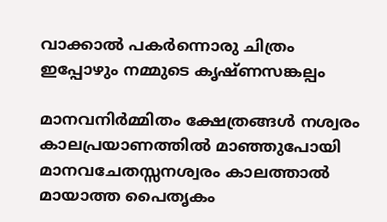വാക്കാല്‍ പകര്‍ന്നൊരു ചിത്രം
ഇപ്പോഴും നമ്മുടെ കൃഷ്ണസങ്കല്പം

മാനവനിര്‍മ്മിതം ക്ഷേത്രങ്ങള്‍ നശ്വരം
കാലപ്രയാണത്തില്‍ മാഞ്ഞുപോയി
മാനവചേതസ്സനശ്വരം കാലത്താല്‍
മായാത്ത പൈതൃകം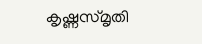കൃഷ്ണസ്മൃതി